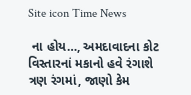Site icon Time News

 ના હોય…, અમદાવાદના કોટ વિસ્તારનાં મકાનો હવે રંગાશે ત્રણ રંગમાં, જાણો કેમ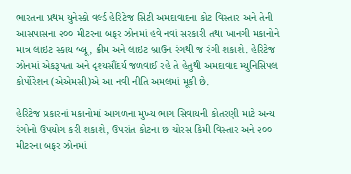ભારતના પ્રથમ યુનેસ્કો વર્લ્ડ હેરિટેજ સિટી અમદાવાદના કોટ વિસ્તાર અને તેની આસપાસના ૨૦૦ મીટરના બફર ઝોનમાં હવે નવાં સરકારી તથા ખાનગી મકાનોને માત્ર લાઇટ સ્કાય બ્લૂ, ક્રીમ અને લાઇટ બ્રાઉન રંગથી જ રંગી શકાશે. હેરિટેજ ઝોનમાં એકરૂપતા અને દૃશ્યસૌંદર્ય જળવાઈ રહે તે હેતુથી અમદાવાદ મ્યુનિસિપલ કોર્પોરેશન (એએમસી)એ આ નવી નીતિ અમલમાં મૂકી છે.

હેરિટેજ પ્રકારનાં મકાનોમાં આગળના મુખ્ય ભાગ સિવાયની કોતરણી માટે અન્ય રંગોનો ઉપયોગ કરી શકાશે, ઉપરાંત કોટના છ ચોરસ કિમી વિસ્તાર અને ૨૦૦ મીટરના બફર ઝોનમાં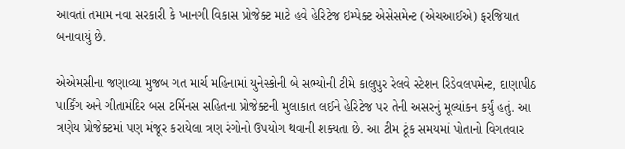આવતાં તમામ નવા સરકારી કે ખાનગી વિકાસ પ્રોજેક્ટ માટે હવે હેરિટેજ ઇમ્પેક્ટ એસેસમેન્ટ (એચઆઈએ) ફરજિયાત બનાવાયું છે.

એએમસીના જણાવ્યા મુજબ ગત માર્ચ મહિનામાં યુનેસ્કોની બે સભ્યોની ટીમે કાલુપુર રેલવે સ્ટેશન ‌રિડેવલપમેન્ટ, દાણાપીઠ પાર્કિંગ અને ગીતામંદિર બસ ટર્મિનસ સહિતના પ્રોજેક્ટની મુલાકાત લઈને હેરિટેજ પર તેની અસરનું મૂલ્યાંકન કર્યું હતું. આ ત્રણેય પ્રોજેક્ટમાં પણ મંજૂર કરાયેલા ત્રણ રંગોનો ઉપયોગ થવાની શક્યતા છે. આ ટીમ ટૂંક સમયમાં પોતાનો વિગતવાર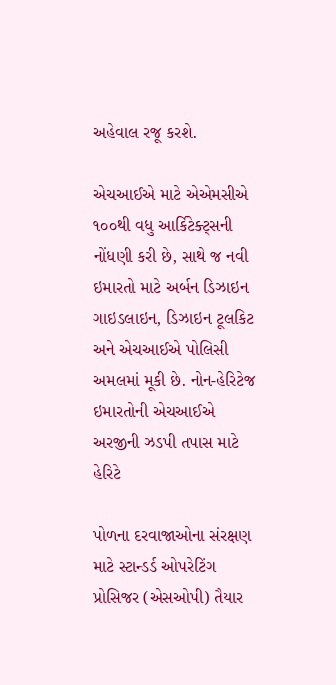અહેવાલ રજૂ કરશે.

એચઆઈએ માટે એએમસીએ ૧૦૦થી વધુ આર્કિટેક્ટ્સની નોંધણી કરી છે, સાથે જ નવી ઇમારતો માટે અર્બન ડિઝાઇન ગાઇડલાઇન, ડિઝાઇન ટૂલકિટ અને એચઆઈએ પોલિસી અમલમાં મૂકી છે. નોન-હેરિટેજ ઇમારતોની એચઆઈએ અરજીની ઝડપી તપાસ માટે હેરિટે

પોળના દરવાજાઓના સંરક્ષણ માટે સ્ટાન્ડર્ડ ઓપરેટિંગ પ્રોસિજર (એસઓપી) તૈયાર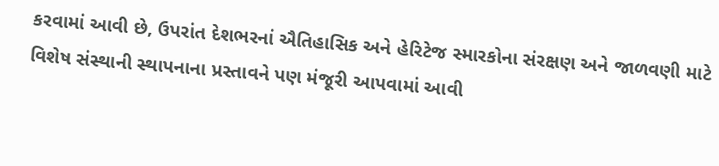કરવામાં આવી છે, ઉપરાંત દેશભરનાં ઐતિહાસિક અને હેરિટેજ સ્મારકોના સંરક્ષણ અને જાળવણી માટે વિશેષ સંસ્થાની સ્થાપનાના પ્રસ્તાવને પણ મંજૂરી આપવામાં આવી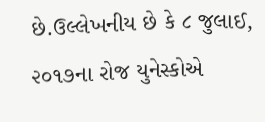છે.ઉલ્લેખનીય છે કે ૮ જુલાઈ, ૨૦૧૭ના રોજ યુનેસ્કોએ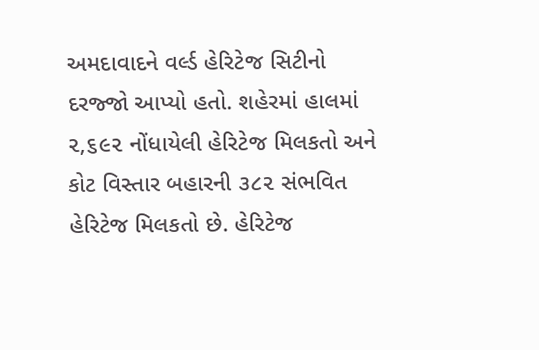અમદાવાદને વર્લ્ડ હેરિટેજ સિટીનો દરજ્જો આપ્યો હતો. શહેરમાં હાલમાં ૨,૬૯૨ નોંધાયેલી હેરિટેજ મિલકતો અને કોટ વિસ્તાર બહારની ૩૮૨ સંભવિત હેરિટેજ મિલકતો છે. હેરિટેજ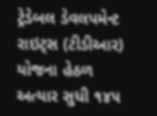ટ્રેડેબલ ડેવલપમેન્ટ રાઇટ્સ (ટીડીઆર) યોજના હેઠળ અત્યાર સુધી ૧૪૫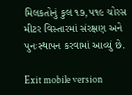મિલકતોનું કુલ ૧૭,૫૧૯ ચોરસ મીટર વિસ્તારમાં સંરક્ષણ અને પુનઃસ્થાપન કરવામાં આવ્યું છે.

Exit mobile version